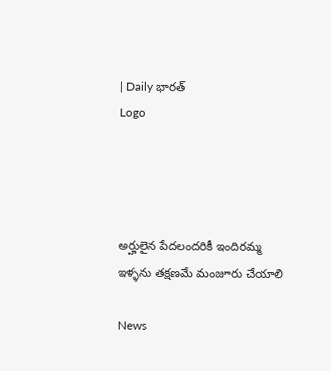| Daily భారత్
Logo




అర్హులైన పేదలందరికీ ఇందిరమ్మ ఇళ్ళను తక్షణమే మంజూరు చేయాలి

News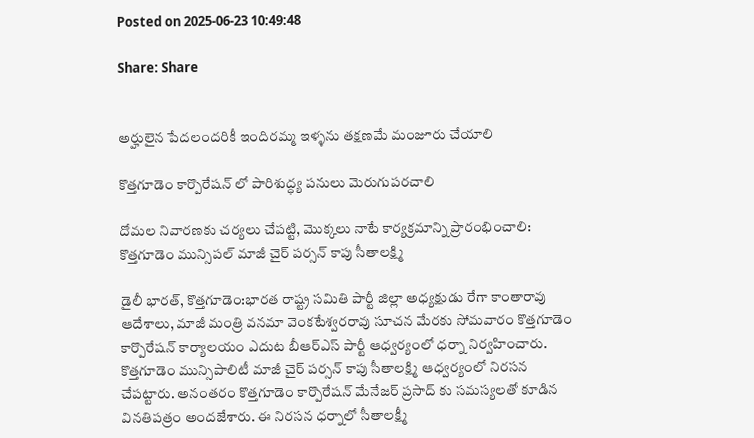Posted on 2025-06-23 10:49:48

Share: Share


అర్హులైన పేదలందరికీ ఇందిరమ్మ ఇళ్ళను తక్షణమే మంజూరు చేయాలి

కొత్తగూడెం కార్పొరేషన్ లో పారిశుద్ధ్య పనులు మెరుగుపరచాలి

దోమల నివారణకు చర్యలు చేపట్టి, మొక్కలు నాటే కార్యక్రమాన్ని ప్రారంభించాలి: కొత్తగూడెం మున్సిపల్ మాజీ చైర్ పర్సన్ కాపు సీతాలక్ష్మి

డైలీ భారత్, కొత్తగూడెం:భారత రాష్ట్ర సమితి పార్టీ జిల్లా అధ్యక్షుడు రేగా కాంతారావు ఆదేశాలు, మాజీ మంత్రి వనమా వెంకటేశ్వరరావు సూచన మేరకు సోమవారం కొత్తగూడెం కార్పొరేషన్ కార్యాలయం ఎదుట బీఆర్ఎస్ పార్టీ ఆధ్వర్యంలో ధర్నా నిర్వహించారు. కొత్తగూడెం మున్సిపాలిటీ మాజీ చైర్ పర్సన్ కాపు సీతాలక్ష్మి ఆధ్వర్యంలో నిరసన చేపట్టారు. అనంతరం కొత్తగూడెం కార్పొరేషన్ మేనేజర్ ప్రసాద్ కు సమస్యలతో కూడిన వినతిపత్రం అందజేశారు. ఈ నిరసన ధర్నాలో సీతాలక్ష్మీ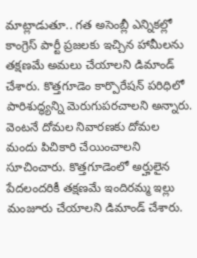మాట్లాడుతూ.. గత అసెంబ్లీ ఎన్నికల్లో కాంగ్రెస్ పార్టీ ప్రజలకు ఇచ్చిన హామీలను తక్షణమే అమలు చేయాలని డిమాండ్ చేశారు. కొత్తగూడెం కార్పొరేషన్ పరిధిలో పారిశుద్ధ్యన్ని మెరుగుపరచాలని అన్నారు. వెంటనే దోమల నివారణకు దోమల మందు పిచికారి చేయించాలని సూచించారు. కొత్తగూడెంలో అర్హులైన పేదలందరికీ తక్షణమే ఇందిరమ్మ ఇల్లు మంజూరు చేయాలని డిమాండ్ చేశారు.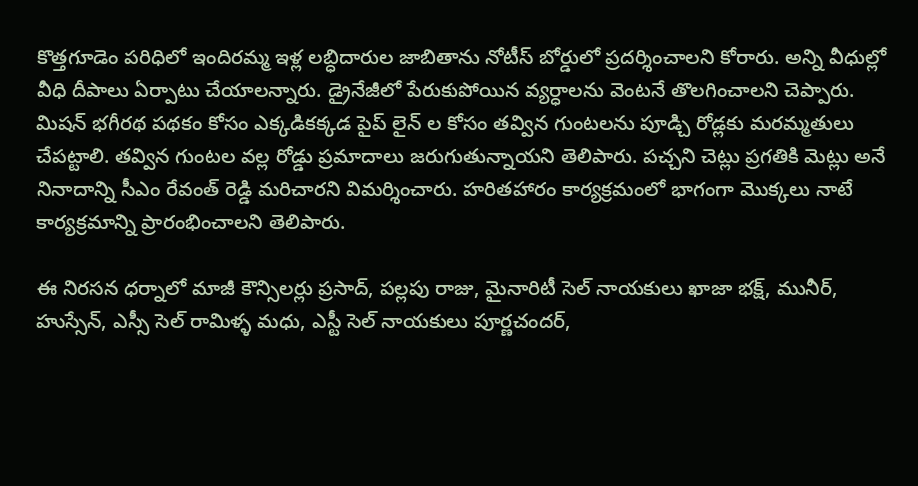కొత్తగూడెం పరిధిలో ఇందిరమ్మ ఇళ్ల లబ్ధిదారుల జాబితాను నోటీస్ బోర్డులో ప్రదర్శించాలని కోరారు. అన్ని వీధుల్లో వీధి దీపాలు ఏర్పాటు చేయాలన్నారు. డ్రైనేజీలో పేరుకుపోయిన వ్యర్ధాలను వెంటనే తొలగించాలని చెప్పారు. మిషన్ భగీరథ పథకం కోసం ఎక్కడికక్కడ పైప్ లైన్ ల కోసం తవ్విన గుంటలను పూడ్చి రోడ్లకు మరమ్మతులు చేపట్టాలి. తవ్విన గుంటల వల్ల రోడ్డు ప్రమాదాలు జరుగుతున్నాయని తెలిపారు. పచ్చని చెట్లు ప్రగతికి మెట్లు అనే నినాదాన్ని సీఎం రేవంత్ రెడ్డి మరిచారని విమర్శించారు. హరితహారం కార్యక్రమంలో భాగంగా మొక్కలు నాటే కార్యక్రమాన్ని ప్రారంభించాలని తెలిపారు.

ఈ నిరసన ధర్నాలో మాజీ కౌన్సిలర్లు ప్రసాద్, పల్లపు రాజు, మైనారిటీ సెల్ నాయకులు ఖాజా భక్ష్, మునీర్, హుస్సేన్, ఎస్సీ సెల్ రామిళ్ళ మధు, ఎస్టీ సెల్ నాయకులు పూర్ణచందర్,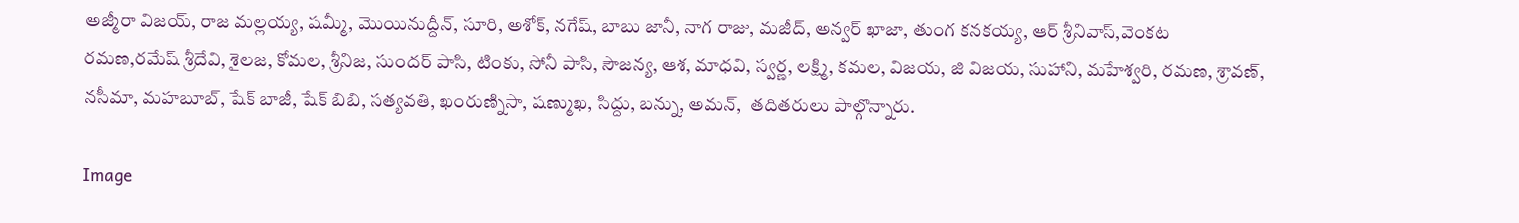అజ్మీరా విజయ్, రాజ మల్లయ్య, షమ్మీ, మొయినుద్దీన్, సూరి, అశోక్, నగేష్, బాబు జానీ, నాగ రాజు, మజీద్, అన్వర్ ఖాజా, తుంగ కనకయ్య, ఆర్ శ్రీనివాస్,వెంకట రమణ,రమేష్ శ్రీదేవి, శైలజ, కోమల, శ్రీనిజ, సుందర్ పాసి, టింకు, సోనీ పాసి, సౌజన్య, ఆశ, మాధవి, స్వర్ణ, లక్ష్మి, కమల, విజయ, జి విజయ, సుహాని, మహేశ్వరి, రమణ, శ్రావణ్, నసీమా, మహబూబ్, షేక్ బాజీ, షేక్ బిబి, సత్యవతి, ఖంరుణ్నిసా, షణ్ముఖ, సిద్దు, బన్ను, అమన్,  తదితరులు పాల్గొన్నారు.

Image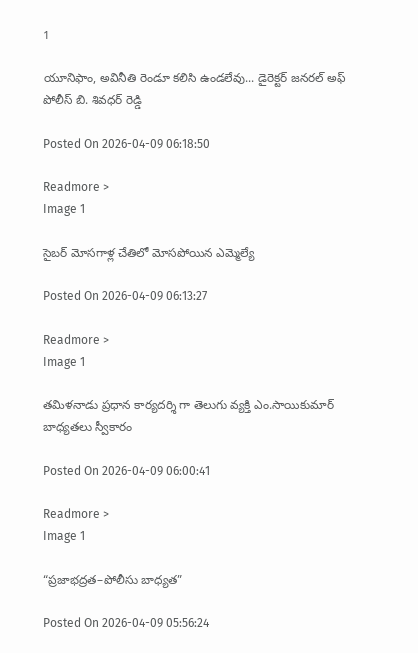1

యూనిఫాం, అవినీతి రెండూ కలిసి ఉండలేవు... డైరెక్టర్ జనరల్ అఫ్ పోలీస్ బి. శివధర్ రెడ్డి

Posted On 2026-04-09 06:18:50

Readmore >
Image 1

సైబర్ మోసగాళ్ల చేతిలో మోసపోయిన ఎమ్మెల్యే

Posted On 2026-04-09 06:13:27

Readmore >
Image 1

తమిళనాడు ప్రధాన కార్యదర్శి గా తెలుగు వ్యక్తి ఎం.సాయికుమార్ బాధ్యతలు స్వీకారం

Posted On 2026-04-09 06:00:41

Readmore >
Image 1

“ప్రజాభద్రత–పోలీసు బాధ్యత”

Posted On 2026-04-09 05:56:24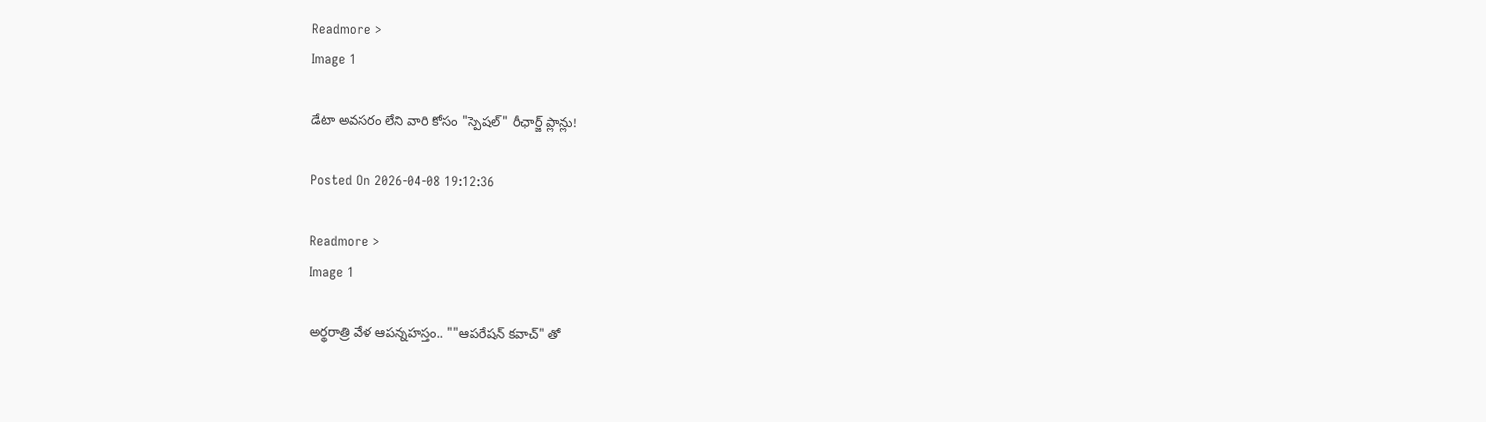Readmore >
Image 1

డేటా అవసరం లేని వారి కోసం "స్పెషల్" రీఛార్జ్ ప్లాన్లు!

Posted On 2026-04-08 19:12:36

Readmore >
Image 1

అర్థరాత్రి వేళ ఆపన్నహస్తం.. ""ఆపరేషన్ కవాచ్" తో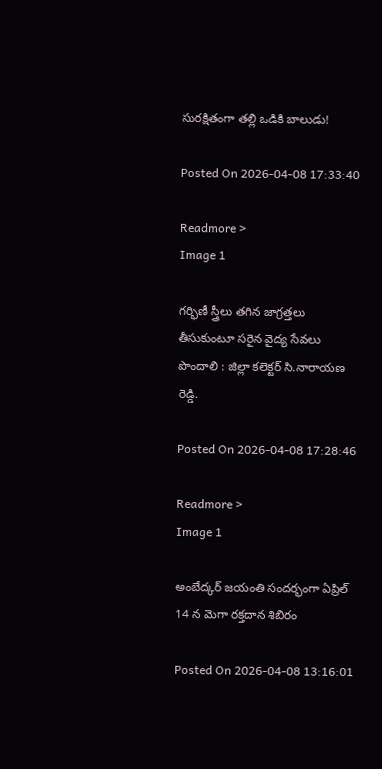సురక్షితంగా తల్లి ఒడికి బాలుడు!

Posted On 2026-04-08 17:33:40

Readmore >
Image 1

గర్భిణీ స్త్రీలు తగిన జాగ్రత్తలు తీసుకుంటూ సరైన వైద్య సేవలు పొందాలి : జిల్లా కలెక్టర్ సి.నారాయణ రెడ్డి.

Posted On 2026-04-08 17:28:46

Readmore >
Image 1

అంబేద్కర్ జయంతి సందర్భంగా ఏప్రిల్ 14 న మెగా రక్తదాన శిబిరం

Posted On 2026-04-08 13:16:01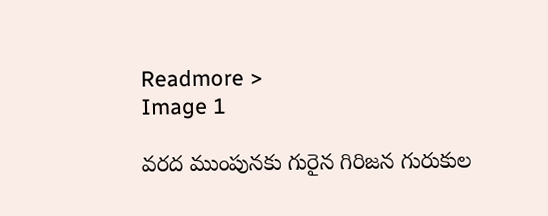Readmore >
Image 1

వరద ముంపునకు గురైన గిరిజన గురుకుల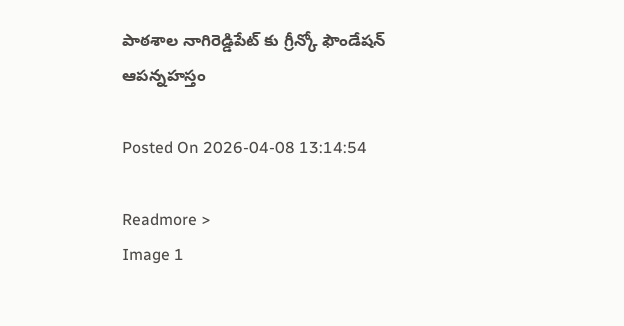పాఠశాల నాగిరెడ్డిపేట్ కు గ్రీన్కో ఫౌండేషన్ ఆపన్నహస్తం

Posted On 2026-04-08 13:14:54

Readmore >
Image 1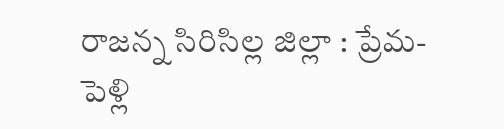రాజన్న సిరిసిల్ల జిల్లా : ప్రేమ-పెళ్లి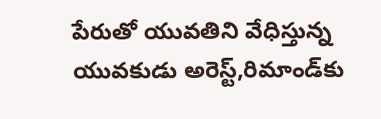పేరుతో యువతిని వేధిస్తున్న యువకుడు అరెస్ట్,రిమాండ్‌కు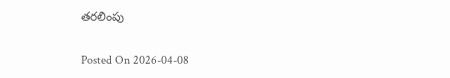తరలింపు

Posted On 2026-04-08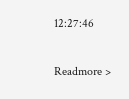12:27:46

Readmore >